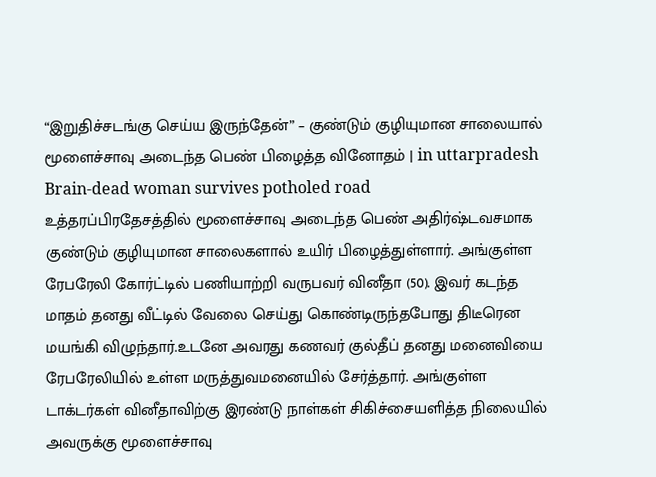“இறுதிச்சடங்கு செய்ய இருந்தேன்” – குண்டும் குழியுமான சாலையால் மூளைச்சாவு அடைந்த பெண் பிழைத்த வினோதம் | in uttarpradesh Brain-dead woman survives potholed road
உத்தரப்பிரதேசத்தில் மூளைச்சாவு அடைந்த பெண் அதிர்ஷ்டவசமாக குண்டும் குழியுமான சாலைகளால் உயிர் பிழைத்துள்ளார். அங்குள்ள ரேபரேலி கோர்ட்டில் பணியாற்றி வருபவர் வினீதா (50). இவர் கடந்த மாதம் தனது வீட்டில் வேலை செய்து கொண்டிருந்தபோது திடீரென மயங்கி விழுந்தார்.உடனே அவரது கணவர் குல்தீப் தனது மனைவியை ரேபரேலியில் உள்ள மருத்துவமனையில் சேர்த்தார். அங்குள்ள டாக்டர்கள் வினீதாவிற்கு இரண்டு நாள்கள் சிகிச்சையளித்த நிலையில் அவருக்கு மூளைச்சாவு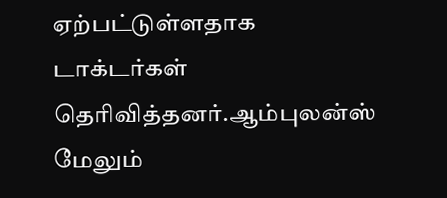ஏற்பட்டுள்ளதாக டாக்டர்கள் தெரிவித்தனர்.ஆம்புலன்ஸ் மேலும்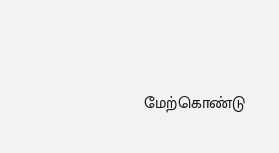மேற்கொண்டு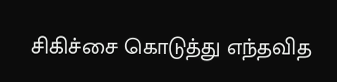சிகிச்சை கொடுத்து எந்தவித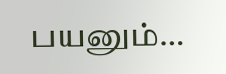பயனும்…